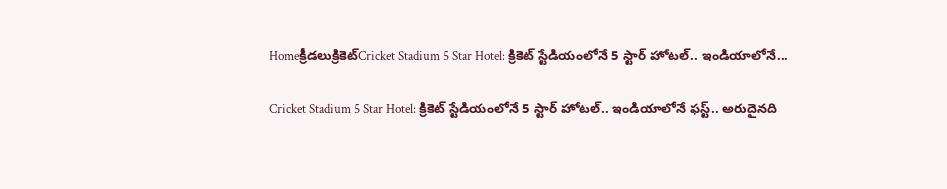Homeక్రీడలుక్రికెట్‌Cricket Stadium 5 Star Hotel: క్రికెట్ స్టేడియంలోనే 5 స్టార్ హోటల్.. ఇండియాలోనే...

Cricket Stadium 5 Star Hotel: క్రికెట్ స్టేడియంలోనే 5 స్టార్ హోటల్.. ఇండియాలోనే ఫస్ట్.. అరుదైనది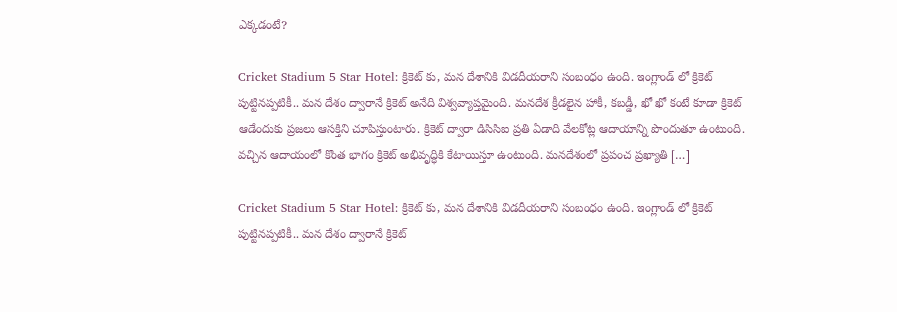ఎక్కడంటే?

Cricket Stadium 5 Star Hotel: క్రికెట్ కు, మన దేశానికి విడదీయరాని సంబంధం ఉంది. ఇంగ్లాండ్ లో క్రికెట్ పుట్టినప్పటికీ.. మన దేశం ద్వారానే క్రికెట్ అనేది విశ్వవ్యాప్తమైంది. మనదేశ క్రీడలైన హాకీ, కబడ్డీ, ఖో ఖో కంటే కూడా క్రికెట్ ఆడేందుకు ప్రజలు ఆసక్తిని చూపిస్తుంటారు. క్రికెట్ ద్వారా డిసిసిఐ ప్రతి ఏడాది వేలకోట్ల ఆదాయాన్ని పొందుతూ ఉంటుంది. వచ్చిన ఆదాయంలో కొంత భాగం క్రికెట్ అభివృద్ధికి కేటాయిస్తూ ఉంటుంది. మనదేశంలో ప్రపంచ ప్రఖ్యాతి […]

Cricket Stadium 5 Star Hotel: క్రికెట్ కు, మన దేశానికి విడదీయరాని సంబంధం ఉంది. ఇంగ్లాండ్ లో క్రికెట్ పుట్టినప్పటికీ.. మన దేశం ద్వారానే క్రికెట్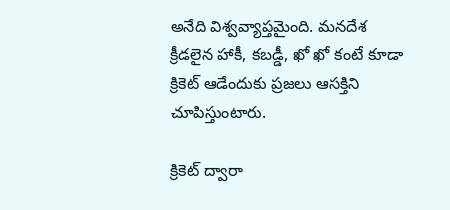అనేది విశ్వవ్యాప్తమైంది. మనదేశ క్రీడలైన హాకీ, కబడ్డీ, ఖో ఖో కంటే కూడా క్రికెట్ ఆడేందుకు ప్రజలు ఆసక్తిని చూపిస్తుంటారు.

క్రికెట్ ద్వారా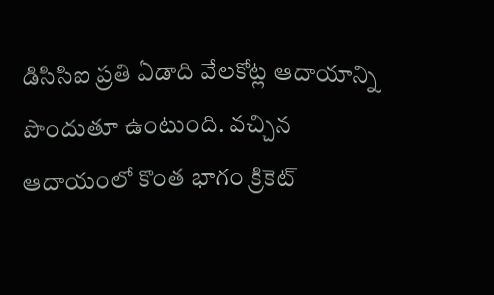డిసిసిఐ ప్రతి ఏడాది వేలకోట్ల ఆదాయాన్ని పొందుతూ ఉంటుంది. వచ్చిన ఆదాయంలో కొంత భాగం క్రికెట్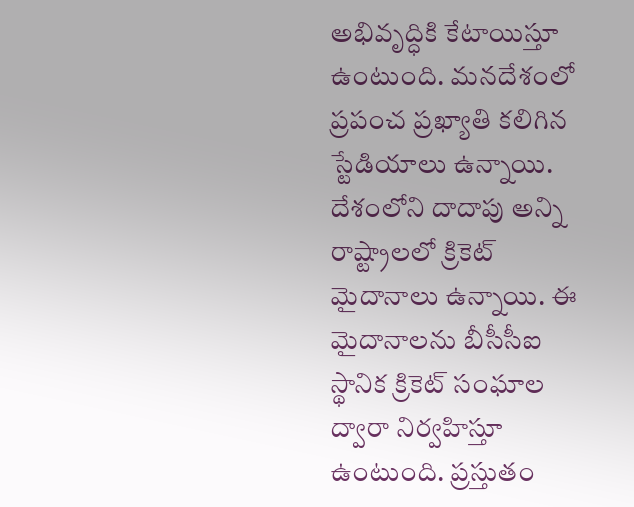అభివృద్ధికి కేటాయిస్తూ ఉంటుంది. మనదేశంలో ప్రపంచ ప్రఖ్యాతి కలిగిన స్టేడియాలు ఉన్నాయి. దేశంలోని దాదాపు అన్ని రాష్ట్రాలలో క్రికెట్ మైదానాలు ఉన్నాయి. ఈ మైదానాలను బీసీసీఐ స్థానిక క్రికెట్ సంఘాల ద్వారా నిర్వహిస్తూ ఉంటుంది. ప్రస్తుతం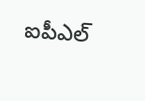ఐపీఎల్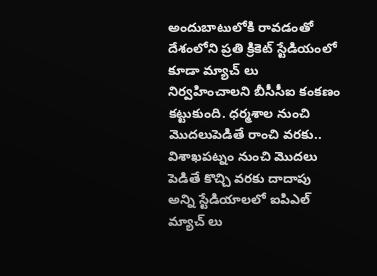అందుబాటులోకి రావడంతో దేశంలోని ప్రతి క్రికెట్ స్టేడియంలో కూడా మ్యాచ్ లు నిర్వహించాలని బీసీసీఐ కంకణం కట్టుకుంది. ధర్మశాల నుంచి మొదలుపెడితే రాంచి వరకు.. విశాఖపట్నం నుంచి మొదలు పెడితే కొచ్చి వరకు దాదాపు అన్ని స్టేడియాలలో ఐపిఎల్ మ్యాచ్ లు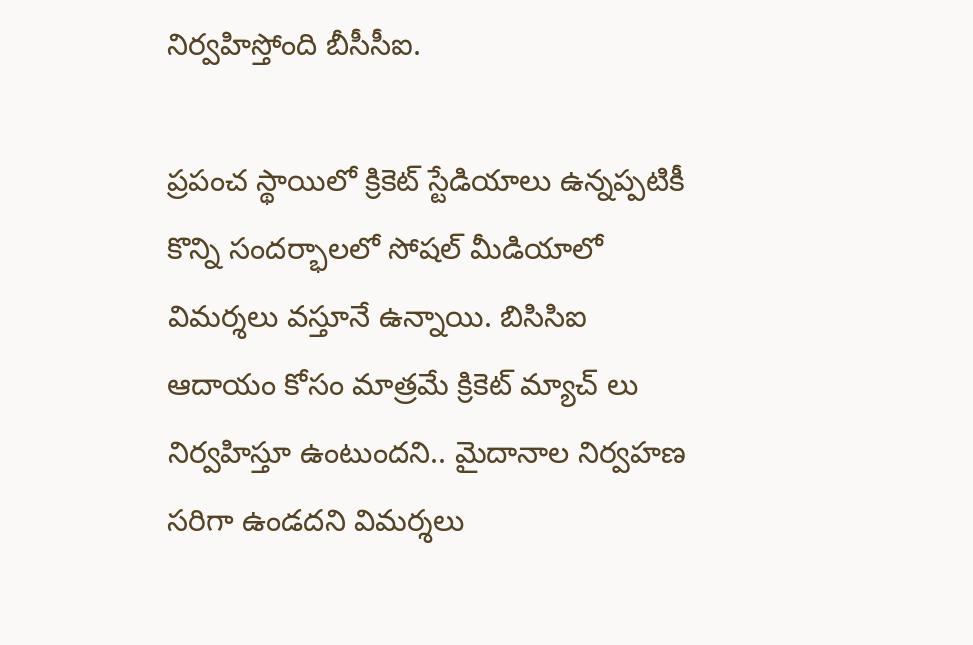నిర్వహిస్తోంది బీసీసీఐ.

ప్రపంచ స్థాయిలో క్రికెట్ స్టేడియాలు ఉన్నప్పటికీ కొన్ని సందర్భాలలో సోషల్ మీడియాలో విమర్శలు వస్తూనే ఉన్నాయి. బిసిసిఐ ఆదాయం కోసం మాత్రమే క్రికెట్ మ్యాచ్ లు నిర్వహిస్తూ ఉంటుందని.. మైదానాల నిర్వహణ సరిగా ఉండదని విమర్శలు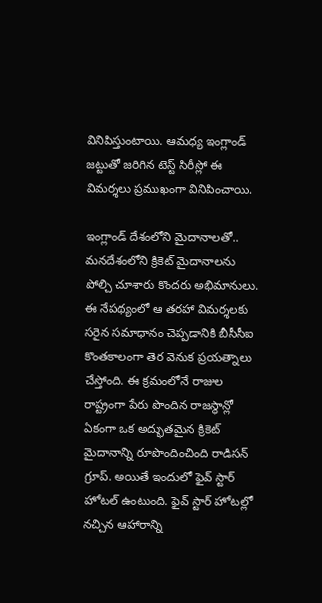వినిపిస్తుంటాయి. ఆమధ్య ఇంగ్లాండ్ జట్టుతో జరిగిన టెస్ట్ సిరీస్లో ఈ విమర్శలు ప్రముఖంగా వినిపించాయి.

ఇంగ్లాండ్ దేశంలోని మైదానాలతో.. మనదేశంలోని క్రికెట్ మైదానాలను పోల్చి చూశారు కొందరు అభిమానులు. ఈ నేపథ్యంలో ఆ తరహా విమర్శలకు సరైన సమాధానం చెప్పడానికి బీసీసీఐ కొంతకాలంగా తెర వెనుక ప్రయత్నాలు చేస్తోంది. ఈ క్రమంలోనే రాజుల రాష్ట్రంగా పేరు పొందిన రాజస్థాన్లో ఏకంగా ఒక అద్భుతమైన క్రికెట్ మైదానాన్ని రూపొందించింది రాడిసన్ గ్రూప్. అయితే ఇందులో ఫైవ్ స్టార్ హోటల్ ఉంటుంది. ఫైవ్ స్టార్ హోటల్లో నచ్చిన ఆహారాన్ని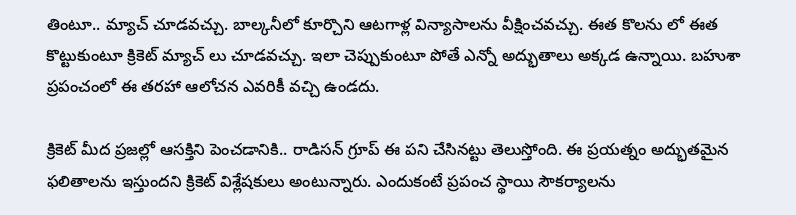తింటూ.. మ్యాచ్ చూడవచ్చు. బాల్కనీలో కూర్చొని ఆటగాళ్ల విన్యాసాలను వీక్షించవచ్చు. ఈత కొలను లో ఈత కొట్టుకుంటూ క్రికెట్ మ్యాచ్ లు చూడవచ్చు. ఇలా చెప్పుకుంటూ పోతే ఎన్నో అద్భుతాలు అక్కడ ఉన్నాయి. బహుశా ప్రపంచంలో ఈ తరహా ఆలోచన ఎవరికీ వచ్చి ఉండదు.

క్రికెట్ మీద ప్రజల్లో ఆసక్తిని పెంచడానికి.. రాడిసన్ గ్రూప్ ఈ పని చేసినట్టు తెలుస్తోంది. ఈ ప్రయత్నం అద్భుతమైన ఫలితాలను ఇస్తుందని క్రికెట్ విశ్లేషకులు అంటున్నారు. ఎందుకంటే ప్రపంచ స్థాయి సౌకర్యాలను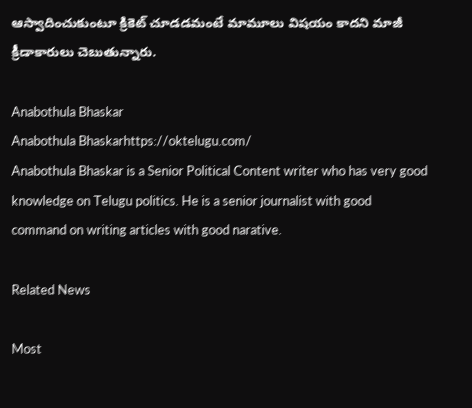ఆస్వాదించుకుంటూ క్రికెట్ చూడడమంటే మామూలు విషయం కాదని మాజీ క్రీడాకారులు చెబుతున్నారు.

Anabothula Bhaskar
Anabothula Bhaskarhttps://oktelugu.com/
Anabothula Bhaskar is a Senior Political Content writer who has very good knowledge on Telugu politics. He is a senior journalist with good command on writing articles with good narative.

Related News

Most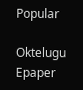Popular

Oktelugu Epaper